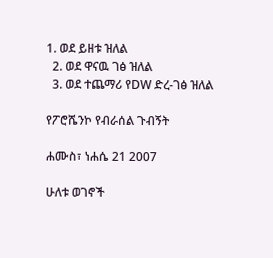1. ወደ ይዘቱ ዝለል
  2. ወደ ዋናዉ ገፅ ዝለል
  3. ወደ ተጨማሪ የDW ድረ-ገፅ ዝለል

የፖሮሼንኮ የብራሰል ጉብኝት

ሐሙስ፣ ነሐሴ 21 2007

ሁለቱ ወገኖች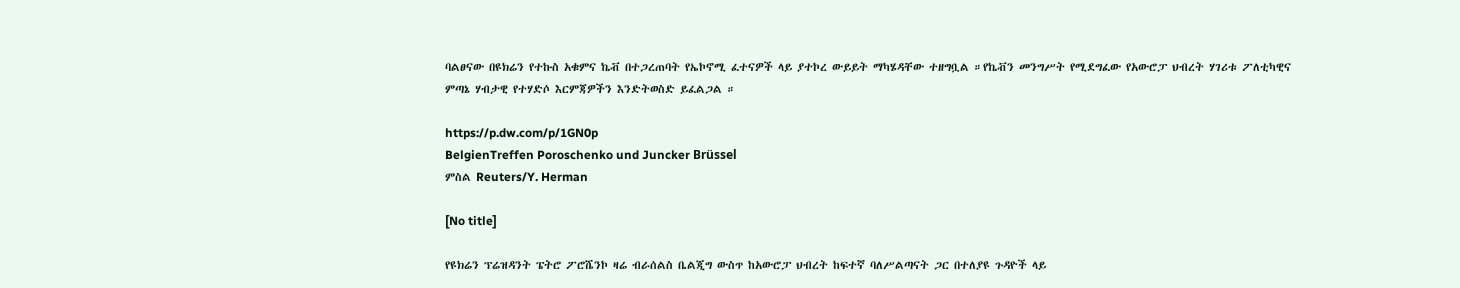ባልፀናው በዩክሬን የተኩስ አቁምና ኬቭ በተጋረጠባት የኤኮኖሚ ፈተናዎች ላይ ያተኮረ ውይይት ማካሄዳቸው ተዘግቧል ።የኬቭን መንግሥት የሚደግፈው የአውሮፓ ህብረት ሃገሪቱ ፖለቲካዊና ምጣኔ ሃብታዊ የተሃድሶ እርምጃዎችን እንድትወስድ ይፈልጋል ።

https://p.dw.com/p/1GN0p
BelgienTreffen Poroschenko und Juncker Brüssel
ምስል Reuters/Y. Herman

[No title]

የዩክሬን ፕሬዝዳንት ፔትሮ ፖሮሼንኮ ዛሬ ብራሰልስ ቤልጂግ ውስጥ ከአውሮፓ ህብረት ከፍተኛ ባለሥልጣናት ጋር በተለያዩ ጉዳዮች ላይ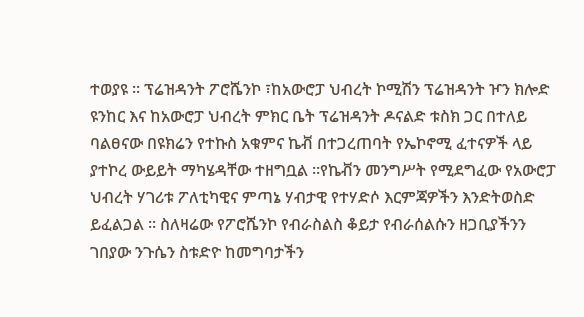ተወያዩ ። ፕሬዝዳንት ፖሮሼንኮ ፣ከአውሮፓ ህብረት ኮሚሽን ፕሬዝዳንት ዦን ክሎድ ዩንከር እና ከአውሮፓ ህብረት ምክር ቤት ፕሬዝዳንት ዶናልድ ቱስክ ጋር በተለይ ባልፀናው በዩክሬን የተኩስ አቁምና ኬቭ በተጋረጠባት የኤኮኖሚ ፈተናዎች ላይ ያተኮረ ውይይት ማካሄዳቸው ተዘግቧል ።የኬቭን መንግሥት የሚደግፈው የአውሮፓ ህብረት ሃገሪቱ ፖለቲካዊና ምጣኔ ሃብታዊ የተሃድሶ እርምጃዎችን እንድትወስድ ይፈልጋል ። ስለዛሬው የፖሮሼንኮ የብራስልስ ቆይታ የብራሰልሱን ዘጋቢያችንን ገበያው ንጉሴን ስቱድዮ ከመግባታችን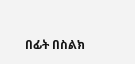በፊት በስልክ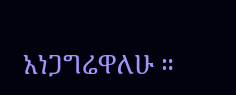አነጋግሬዋለሁ ።